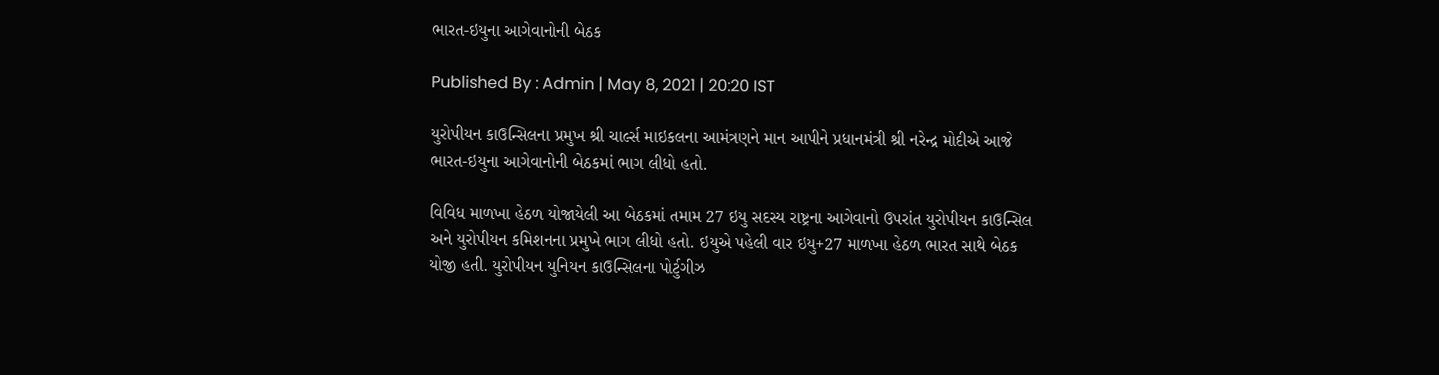ભારત-ઇયુના આગેવાનોની બેઠક

Published By : Admin | May 8, 2021 | 20:20 IST

યુરોપીયન કાઉન્સિલના પ્રમુખ શ્રી ચાર્લ્સ માઇકલના આમંત્રણને માન આપીને પ્રધાનમંત્રી શ્રી નરેન્દ્ર મોદીએ આજે ભારત-ઇયુના આગેવાનોની બેઠકમાં ભાગ લીધો હતો.

વિવિધ માળખા હેઠળ યોજાયેલી આ બેઠકમાં તમામ 27 ઇયુ સદસ્ય રાષ્ટ્રના આગેવાનો ઉપરાંત યુરોપીયન કાઉન્સિલ  અને યુરોપીયન કમિશનના પ્રમુખે ભાગ લીધો હતો. ઇયુએ પહેલી વાર ઇયુ+27 માળખા હેઠળ ભારત સાથે બેઠક યોજી હતી. યુરોપીયન યુનિયન કાઉન્સિલના પોર્ટુગીઝ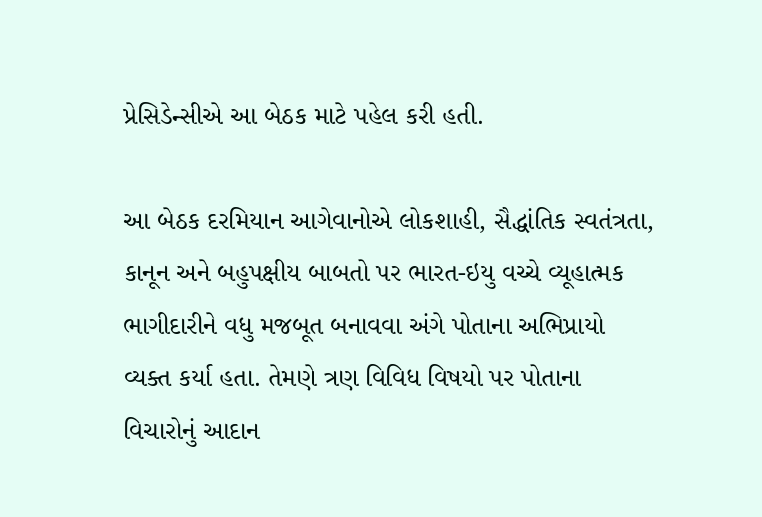પ્રેસિડેન્સીએ આ બેઠક માટે પહેલ કરી હતી.

આ બેઠક દરમિયાન આગેવાનોએ લોકશાહી, સૈદ્ધાંતિક સ્વતંત્રતા, કાનૂન અને બહુપક્ષીય બાબતો પર ભારત-ઇયુ વચ્ચે વ્યૂહાત્મક ભાગીદારીને વધુ મજબૂત બનાવવા અંગે પોતાના અભિપ્રાયો વ્યક્ત કર્યા હતા. તેમણે ત્રણ વિવિધ વિષયો પર પોતાના વિચારોનું આદાન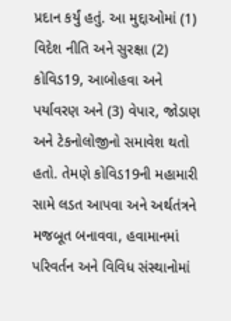પ્રદાન કર્યું હતું. આ મુદ્દાઓમાં (1) વિદેશ નીતિ અને સુરક્ષા (2) કોવિડ19, આબોહવા અને પર્યાવરણ અને (3) વેપાર, જોડાણ અને ટેકનોલોજીનો સમાવેશ થતો હતો. તેમણે કોવિડ19ની મહામારી સામે લડત આપવા અને અર્થતંત્રને મજબૂત બનાવવા, હવામાનમાં પરિવર્તન અને વિવિધ સંસ્થાનોમાં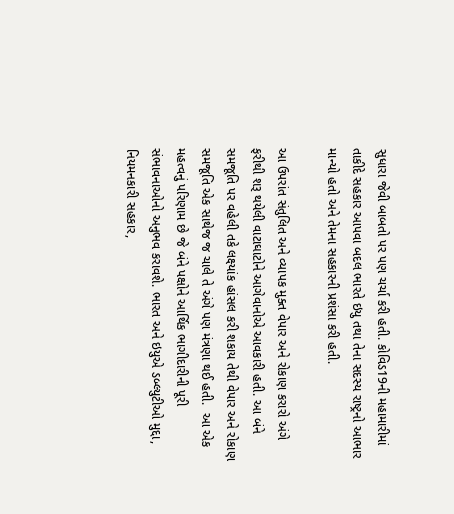સુધારા જેવી બાબતો પર પણ ચર્ચા કરી હતી. કોવિડ19ની મહામારીમાં તાકીદે સહકાર આપવા બદલ ભારતે ઇયુ તથા તેના સદસ્ય રાષ્ટ્રનો આભાર માન્યો હતો અને તેમના સહકારની પ્રશંસા કરી હતી.

આ ઉપરાંત સંતુલિત અને વ્યાપક મુક્ત વેપાર અને રોકાણ કરારો અંગે ફરીથી શરૂ થયેલી વાટાઘાટોને આગેવાનોએ આવકારી હતી. આ બંને સમજૂતિ પર વહેલી તકે લક્ષ્યાંક હાંસલ કરી શકાય તેથી વેપાર અને રોકાણ સમજૂતિ એક સાથેજ જ ચાલે તે અંગે પણ મંત્રણા થઈ હતી.  આ એક મહત્વનું પરિણામ છે જે બંને પક્ષોને આર્થિક ભાગીદારીની પૂરી સંભાવનાઓનો અનુભવ કરાવશે. ભારત અને ઇયુએ ડબ્લ્યુટીઓ મુદ્દા, નિયમનકારી સહકાર,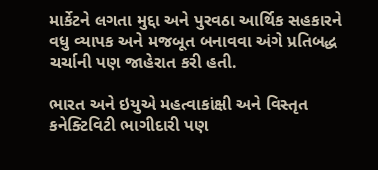માર્કેટને લગતા મુદ્દા અને પુરવઠા આર્થિક સહકારને વધુ વ્યાપક અને મજબૂત બનાવવા અંગે પ્રતિબદ્ધ ચર્ચાની પણ જાહેરાત કરી હતી.

ભારત અને ઇયુએ મહત્વાકાંક્ષી અને વિસ્તૃત કનેક્ટિવિટી ભાગીદારી પણ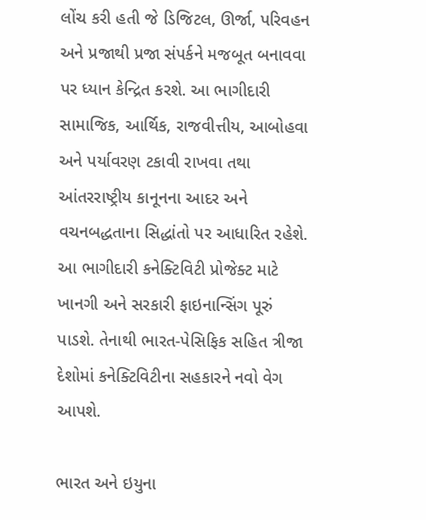લોંચ કરી હતી જે ડિજિટલ, ઊર્જા, પરિવહન અને પ્રજાથી પ્રજા સંપર્કને મજબૂત બનાવવા પર ધ્યાન કેન્દ્રિત કરશે. આ ભાગીદારી સામાજિક, આર્થિક, રાજવીત્તીય, આબોહવા અને પર્યાવરણ ટકાવી રાખવા તથા આંતરરાષ્ટ્રીય કાનૂનના આદર અને વચનબદ્ધતાના સિદ્ધાંતો પર આધારિત રહેશે. આ ભાગીદારી કનેક્ટિવિટી પ્રોજેક્ટ માટે ખાનગી અને સરકારી ફાઇનાન્સિંગ પૂરું પાડશે. તેનાથી ભારત-પેસિફિક સહિત ત્રીજા દેશોમાં કનેક્ટિવિટીના સહકારને નવો વેગ આપશે.

ભારત અને ઇયુના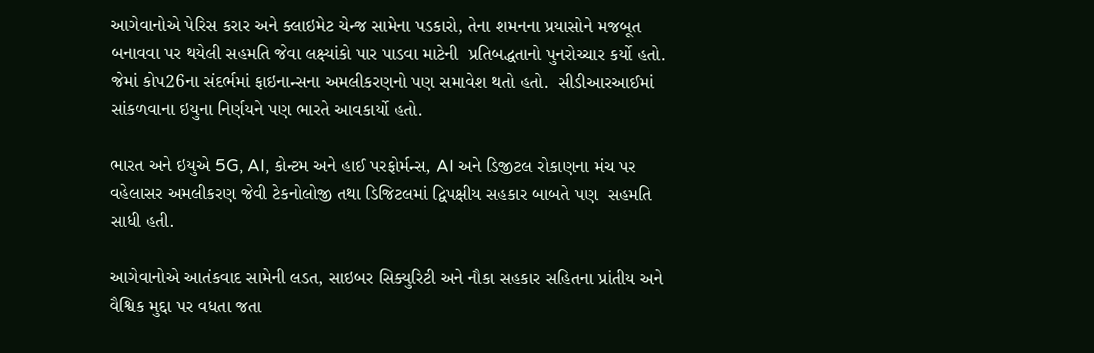આગેવાનોએ પેરિસ કરાર અને ક્લાઇમેટ ચેન્જ સામેના પડકારો, તેના શમનના પ્રયાસોને મજબૂત બનાવવા પર થયેલી સહમતિ જેવા લક્ષ્યાંકો પાર પાડવા માટેની  પ્રતિબદ્ધતાનો પુનરોચ્ચાર કર્યો હતો. જેમાં કોપ26ના સંદર્ભમાં ફાઇનાન્સના અમલીકરણનો પણ સમાવેશ થતો હતો.  સીડીઆરઆઈમાં સાંકળવાના ઇયુના નિર્ણયને પણ ભારતે આવકાર્યો હતો.

ભારત અને ઇયુએ 5G, AI, કોન્ટમ અને હાઈ પરફોર્મન્સ, AI અને ડિજીટલ રોકાણના મંચ પર વહેલાસર અમલીકરણ જેવી ટેકનોલોજી તથા ડિજિટલમાં દ્વિપક્ષીય સહકાર બાબતે પણ  સહમતિ સાધી હતી.

આગેવાનોએ આતંકવાદ સામેની લડત, સાઇબર સિક્યુરિટી અને નૌકા સહકાર સહિતના પ્રાંતીય અને વૈશ્વિક મુદ્દા પર વધતા જતા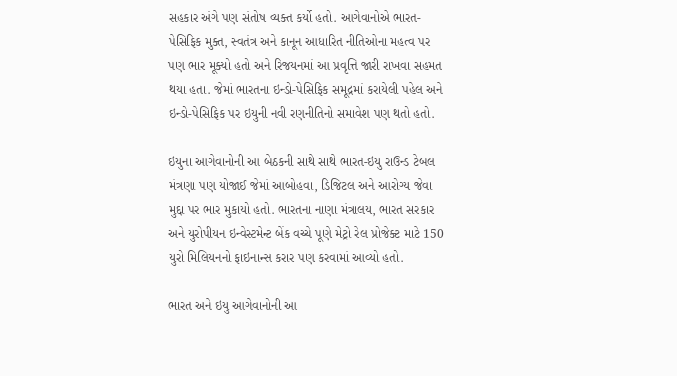સહકાર અંગે પણ સંતોષ વ્યક્ત કર્યો હતો. આગેવાનોએ ભારત-પેસિફિક મુક્ત, સ્વતંત્ર અને કાનૂન આધારિત નીતિઓના મહત્વ પર પણ ભાર મૂક્યો હતો અને રિજયનમાં આ પ્રવૃત્તિ જારી રાખવા સહમત થયા હતા. જેમાં ભારતના ઇન્ડો-પેસિફિક સમૂદ્રમાં કરાયેલી પહેલ અને ઇન્ડો-પેસિફિક પર ઇયુની નવી રણનીતિનો સમાવેશ પણ થતો હતો.

ઇયુના આગેવાનોની આ બેઠકની સાથે સાથે ભારત-ઇયુ રાઉન્ડ ટેબલ મંત્રણા પણ યોજાઈ જેમાં આબોહવા, ડિજિટલ અને આરોગ્ય જેવા મુદ્દા પર ભાર મુકાયો હતો. ભારતના નાણા મંત્રાલય, ભારત સરકાર અને યુરોપીયન ઇન્વેસ્ટમેન્ટ બેંક વચ્ચે પૂણે મેટ્રો રેલ પ્રોજેક્ટ માટે 150 યુરો મિલિયનનો ફાઇનાન્સ કરાર પણ કરવામાં આવ્યો હતો.

ભારત અને ઇયુ આગેવાનોની આ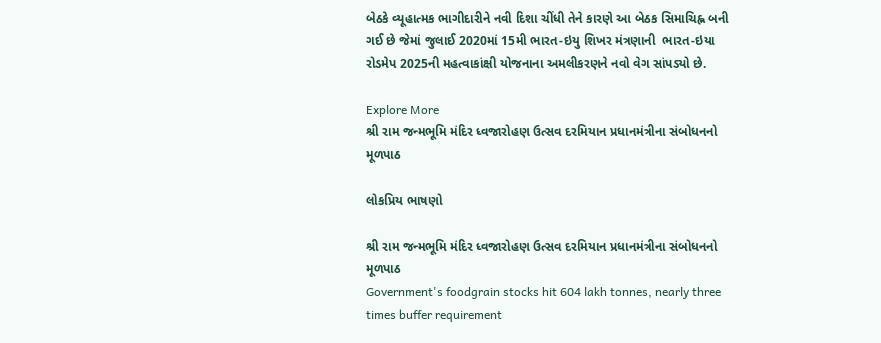બેઠકે વ્યૂહાત્મક ભાગીદારીને નવી દિશા ચીંધી તેને કારણે આ બેઠક સિમાચિહ્ન બની ગઈ છે જેમાં જુલાઈ 2020માં 15મી ભારત-ઇયુ શિખર મંત્રણાની  ભારત-ઇયા રોડમેપ 2025ની મહત્વાકાંક્ષી યોજનાના અમલીકરણને નવો વેગ સાંપડ્યો છે.

Explore More
શ્રી રામ જન્મભૂમિ મંદિર ધ્વજારોહણ ઉત્સવ દરમિયાન પ્રધાનમંત્રીના સંબોધનનો મૂળપાઠ

લોકપ્રિય ભાષણો

શ્રી રામ જન્મભૂમિ મંદિર ધ્વજારોહણ ઉત્સવ દરમિયાન પ્રધાનમંત્રીના સંબોધનનો મૂળપાઠ
Government's foodgrain stocks hit 604 lakh tonnes, nearly three times buffer requirement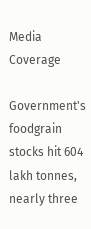Media Coverage

Government's foodgrain stocks hit 604 lakh tonnes, nearly three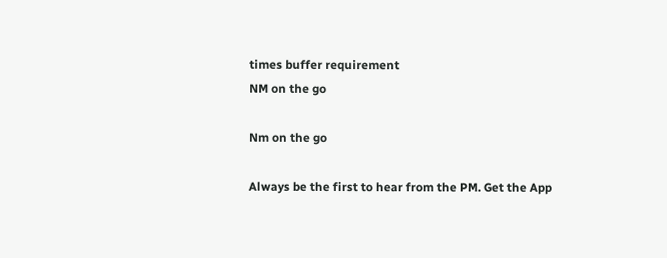times buffer requirement
NM on the go

Nm on the go

Always be the first to hear from the PM. Get the App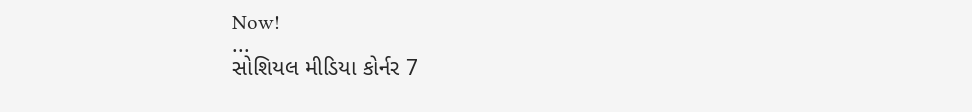Now!
...
સોશિયલ મીડિયા કોર્નર 7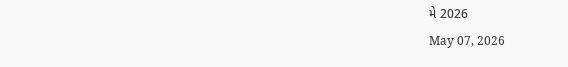મે 2026
May 07, 2026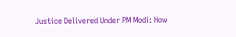Justice Delivered Under PM Modi: How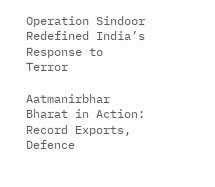Operation Sindoor Redefined India’s Response to Terror

Aatmanirbhar Bharat in Action: Record Exports, Defence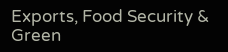Exports, Food Security & Green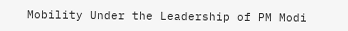Mobility Under the Leadership of PM Modi